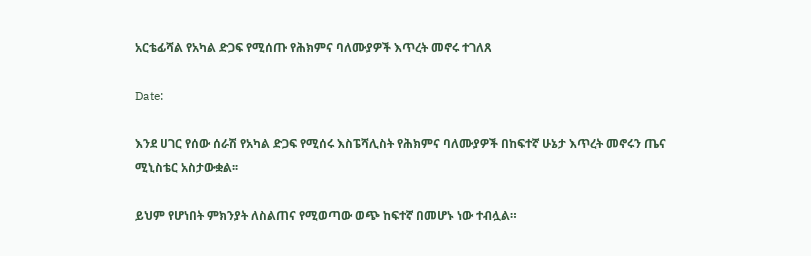አርቴፊሻል የአካል ድጋፍ የሚሰጡ የሕክምና ባለሙያዎች እጥረት መኖሩ ተገለጸ

Date:

እንደ ሀገር የሰው ሰራሽ የአካል ድጋፍ የሚሰሩ እስፔሻሊስት የሕክምና ባለሙያዎች በከፍተኛ ሁኔታ እጥረት መኖሩን ጤና ሚኒስቴር አስታውቋል፡፡

ይህም የሆነበት ምክንያት ለስልጠና የሚወጣው ወጭ ከፍተኛ በመሆኑ ነው ተብሏል።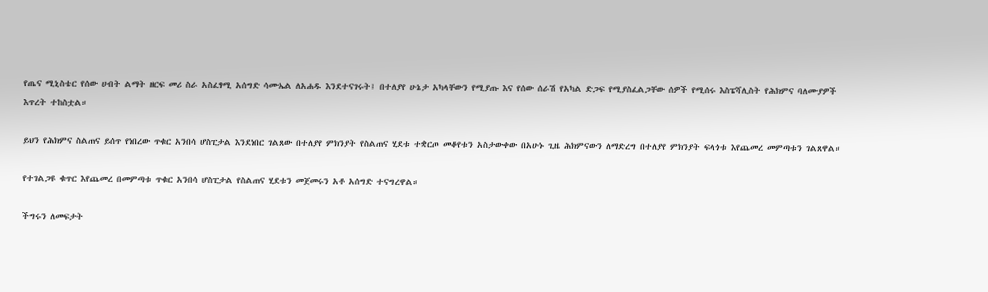የጤና ሚኒስቴር የሰው ሀብት ልማት ዘርፍ መሪ ስራ አስፈፃሚ አሰግድ ሳሙኤል ለአሐዱ እንደተናገሩት፤ በተለያየ ሁኔታ አካላቸውን የሚያጡ እና የሰው ሰራሽ የአካል ድጋፍ የሚያስፈልጋቸው ሰዎች የሚሰሩ እስፔሻሊስት የሕክምና ባለሙያዎች እጥረት ተከስቷል።

ይህን የሕክምና ስልጠና ይሰጥ የነበረው ጥቁር አንበሳ ሆስፒታል እንደነበር ገልጸው በተለያየ ምክንያት የስልጠና ሂደቱ ተቋርጦ መቆየቱን አስታውቀው በአሁኑ ጊዜ ሕክምናውን ለማድረግ በተለያየ ምክንያት ፍላጎቱ እየጨመረ መምጣቱን ገልጸዋል።

የተገልጋዩ ቁጥር እየጨመረ በመምጣቱ ጥቁር አንበሳ ሆስፒታል የስልጠና ሂደቱን መጀመሩን አቶ አሰግድ ተናግረዋል።

ችግሩን ለመፍታት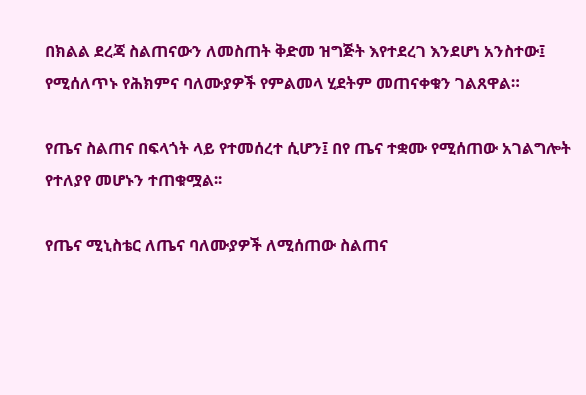በክልል ደረጃ ስልጠናውን ለመስጠት ቅድመ ዝግጅት እየተደረገ እንደሆነ አንስተው፤ የሚሰለጥኑ የሕክምና ባለሙያዎች የምልመላ ሂደትም መጠናቀቁን ገልጸዋል።

የጤና ስልጠና በፍላጎት ላይ የተመሰረተ ሲሆን፤ በየ ጤና ተቋሙ የሚሰጠው አገልግሎት የተለያየ መሆኑን ተጠቁሟል፡፡

የጤና ሚኒስቴር ለጤና ባለሙያዎች ለሚሰጠው ስልጠና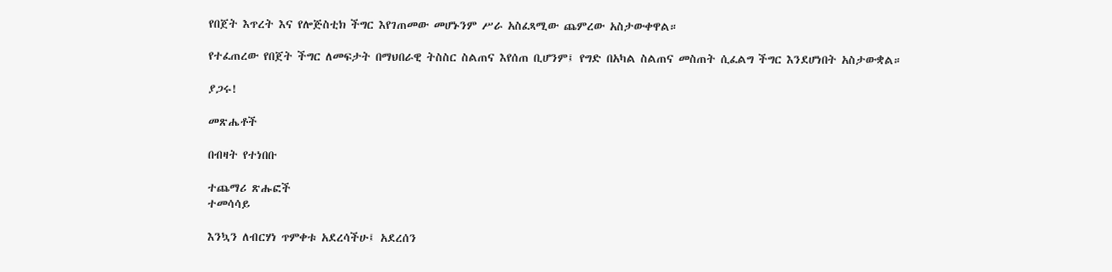የበጀት እጥረት እና የሎጅስቲክ ችግር እየገጠመው መሆኑንም ሥራ አስፈጻሚው ጨምረው አስታውቀዋል።

የተፈጠረው የበጀት ችግር ለመፍታት በማህበራዊ ትስስር ስልጠና እየሰጠ ቢሆንም፤ የግድ በአካል ስልጠና መስጠት ሲፈልግ ችግር እንደሆነበት አስታውቋል።

ያጋሩ!

መጽሔቶች

በብዛት የተነበቡ

ተጨማሪ ጽሑፎች
ተመሳሳይ

እንኳን ለብርሃነ ጥምቀቱ አደረሳችሁ፤ አደረሰን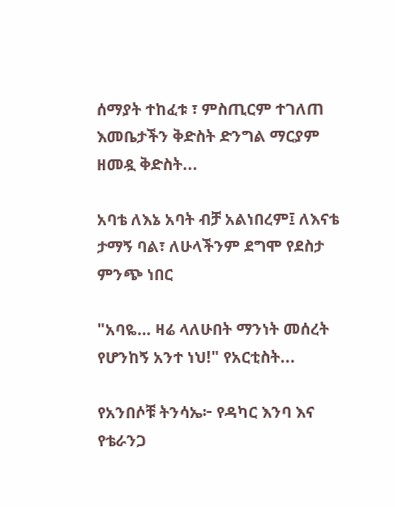ሰማያት ተከፈቱ ፣ ምስጢርም ተገለጠ እመቤታችን ቅድስት ድንግል ማርያም ዘመዷ ቅድስት...

አባቴ ለእኔ አባት ብቻ አልነበረም፤ ለእናቴ ታማኝ ባል፣ ለሁላችንም ደግሞ የደስታ ምንጭ ነበር

"አባዬ… ዛሬ ላለሁበት ማንነት መሰረት የሆንከኝ አንተ ነህ!" የአርቲስት...

የአንበሶቹ ትንሳኤ፦ የዳካር እንባ እና የቴራንጋ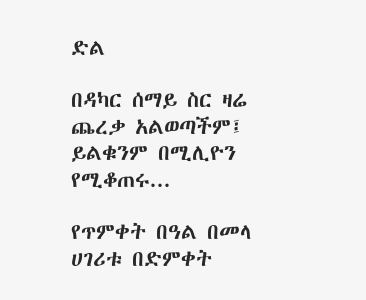ድል

በዳካር ሰማይ ስር ዛሬ ጨረቃ አልወጣችም፤ ይልቁንም በሚሊዮን የሚቆጠሩ...

የጥምቀት በዓል በመላ ሀገሪቱ በድምቀት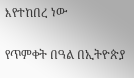እየተከበረ ነው

የጥምቀት በዓል በኢትዮጵያ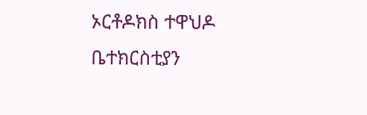ኦርቶዶክስ ተዋህዶ ቤተክርስቲያን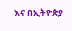እና በኢትዮጵያ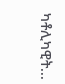ካቶሊካዊት...